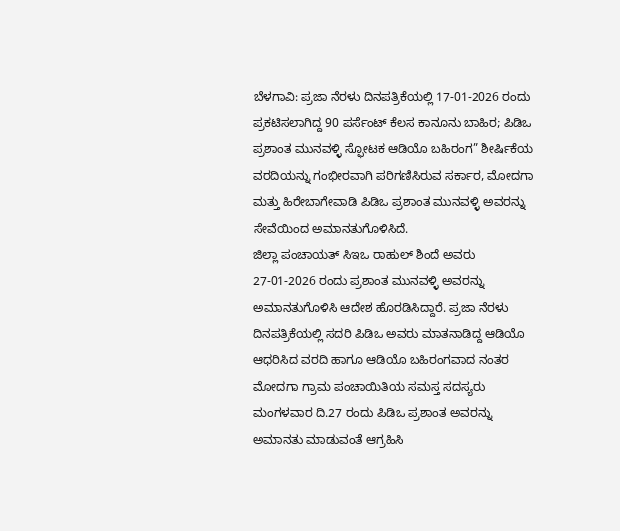ಬೆಳಗಾವಿ: ಪ್ರಜಾ ನೆರಳು ದಿನಪತ್ರಿಕೆಯಲ್ಲಿ 17-01-2026 ರಂದು ಪ್ರಕಟಿಸಲಾಗಿದ್ದ 90 ಪರ್ಸೆಂಟ್ ಕೆಲಸ ಕಾನೂನು ಬಾಹಿರ; ಪಿಡಿಒ ಪ್ರಶಾಂತ ಮುನವಳ್ಳಿ ಸ್ಫೋಟಕ ಆಡಿಯೊ ಬಹಿರಂಗ” ಶೀರ್ಷಿಕೆಯ ವರದಿಯನ್ನು ಗಂಭೀರವಾಗಿ ಪರಿಗಣಿಸಿರುವ ಸರ್ಕಾರ, ಮೋದಗಾ ಮತ್ತು ಹಿರೇಬಾಗೇವಾಡಿ ಪಿಡಿಒ ಪ್ರಶಾಂತ ಮುನವಳ್ಳಿ ಅವರನ್ನು ಸೇವೆಯಿಂದ ಅಮಾನತುಗೊಳಿಸಿದೆ.
ಜಿಲ್ಲಾ ಪಂಚಾಯತ್ ಸಿಇಒ ರಾಹುಲ್ ಶಿಂದೆ ಅವರು 27-01-2026 ರಂದು ಪ್ರಶಾಂತ ಮುನವಳ್ಳಿ ಅವರನ್ನು ಅಮಾನತುಗೊಳಿಸಿ ಆದೇಶ ಹೊರಡಿಸಿದ್ದಾರೆ. ಪ್ರಜಾ ನೆರಳು ದಿನಪತ್ರಿಕೆಯಲ್ಲಿ ಸದರಿ ಪಿಡಿಒ ಅವರು ಮಾತನಾಡಿದ್ದ ಆಡಿಯೊ ಆಧರಿಸಿದ ವರದಿ ಹಾಗೂ ಆಡಿಯೊ ಬಹಿರಂಗವಾದ ನಂತರ ಮೋದಗಾ ಗ್ರಾಮ ಪಂಚಾಯಿತಿಯ ಸಮಸ್ತ ಸದಸ್ಯರು ಮಂಗಳವಾರ ದಿ.27 ರಂದು ಪಿಡಿಒ ಪ್ರಶಾಂತ ಅವರನ್ನು ಅಮಾನತು ಮಾಡುವಂತೆ ಆಗ್ರಹಿಸಿ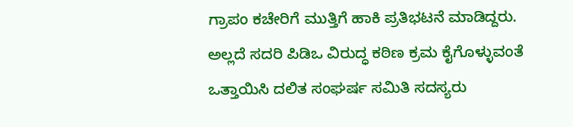ಗ್ರಾಪಂ ಕಚೇರಿಗೆ ಮುತ್ತಿಗೆ ಹಾಕಿ ಪ್ರತಿಭಟನೆ ಮಾಡಿದ್ದರು.
ಅಲ್ಲದೆ ಸದರಿ ಪಿಡಿಒ ವಿರುದ್ಧ ಕಠಿಣ ಕ್ರಮ ಕೈಗೊಳ್ಳುವಂತೆ ಒತ್ತಾಯಿಸಿ ದಲಿತ ಸಂಘರ್ಷ ಸಮಿತಿ ಸದಸ್ಯರು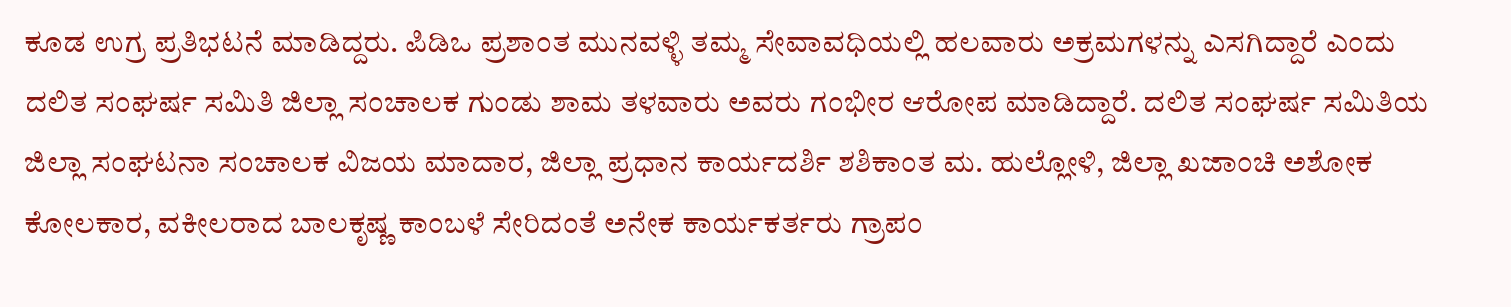ಕೂಡ ಉಗ್ರ ಪ್ರತಿಭಟನೆ ಮಾಡಿದ್ದರು. ಪಿಡಿಒ ಪ್ರಶಾಂತ ಮುನವಳ್ಳಿ ತಮ್ಮ ಸೇವಾವಧಿಯಲ್ಲಿ ಹಲವಾರು ಅಕ್ರಮಗಳನ್ನು ಎಸಗಿದ್ದಾರೆ ಎಂದು ದಲಿತ ಸಂಘರ್ಷ ಸಮಿತಿ ಜಿಲ್ಲಾ ಸಂಚಾಲಕ ಗುಂಡು ಶಾಮ ತಳವಾರು ಅವರು ಗಂಭೀರ ಆರೋಪ ಮಾಡಿದ್ದಾರೆ. ದಲಿತ ಸಂಘರ್ಷ ಸಮಿತಿಯ ಜಿಲ್ಲಾ ಸಂಘಟನಾ ಸಂಚಾಲಕ ವಿಜಯ ಮಾದಾರ, ಜಿಲ್ಲಾ ಪ್ರಧಾನ ಕಾರ್ಯದರ್ಶಿ ಶಶಿಕಾಂತ ಮ. ಹುಲ್ಲೋಳಿ, ಜಿಲ್ಲಾ ಖಜಾಂಚಿ ಅಶೋಕ ಕೋಲಕಾರ, ವಕೀಲರಾದ ಬಾಲಕೃಷ್ಣ ಕಾಂಬಳೆ ಸೇರಿದಂತೆ ಅನೇಕ ಕಾರ್ಯಕರ್ತರು ಗ್ರಾಪಂ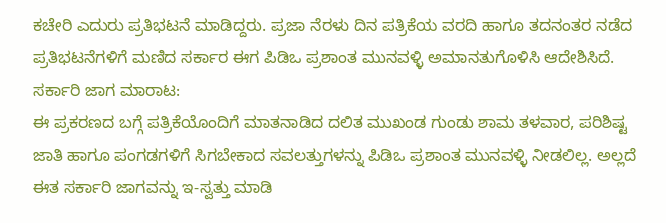ಕಚೇರಿ ಎದುರು ಪ್ರತಿಭಟನೆ ಮಾಡಿದ್ದರು. ಪ್ರಜಾ ನೆರಳು ದಿನ ಪತ್ರಿಕೆಯ ವರದಿ ಹಾಗೂ ತದನಂತರ ನಡೆದ ಪ್ರತಿಭಟನೆಗಳಿಗೆ ಮಣಿದ ಸರ್ಕಾರ ಈಗ ಪಿಡಿಒ ಪ್ರಶಾಂತ ಮುನವಳ್ಳಿ ಅಮಾನತುಗೊಳಿಸಿ ಆದೇಶಿಸಿದೆ.
ಸರ್ಕಾರಿ ಜಾಗ ಮಾರಾಟ:
ಈ ಪ್ರಕರಣದ ಬಗ್ಗೆ ಪತ್ರಿಕೆಯೊಂದಿಗೆ ಮಾತನಾಡಿದ ದಲಿತ ಮುಖಂಡ ಗುಂಡು ಶಾಮ ತಳವಾರ, ಪರಿಶಿಷ್ಟ ಜಾತಿ ಹಾಗೂ ಪಂಗಡಗಳಿಗೆ ಸಿಗಬೇಕಾದ ಸವಲತ್ತುಗಳನ್ನು ಪಿಡಿಒ ಪ್ರಶಾಂತ ಮುನವಳ್ಳಿ ನೀಡಲಿಲ್ಲ. ಅಲ್ಲದೆ ಈತ ಸರ್ಕಾರಿ ಜಾಗವನ್ನು ಇ-ಸ್ವತ್ತು ಮಾಡಿ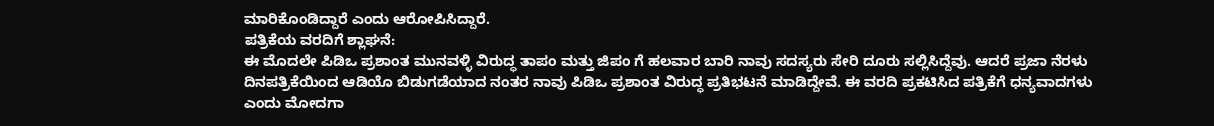ಮಾರಿಕೊಂಡಿದ್ದಾರೆ ಎಂದು ಆರೋಪಿಸಿದ್ದಾರೆ.
ಪತ್ರಿಕೆಯ ವರದಿಗೆ ಶ್ಲಾಘನೆ:
ಈ ಮೊದಲೇ ಪಿಡಿಒ ಪ್ರಶಾಂತ ಮುನವಳ್ಳಿ ವಿರುದ್ಧ ತಾಪಂ ಮತ್ತು ಜಿಪಂ ಗೆ ಹಲವಾರ ಬಾರಿ ನಾವು ಸದಸ್ಯರು ಸೇರಿ ದೂರು ಸಲ್ಲಿಸಿದ್ದೆವು. ಆದರೆ ಪ್ರಜಾ ನೆರಳು ದಿನಪತ್ರಿಕೆಯಿಂದ ಆಡಿಯೊ ಬಿಡುಗಡೆಯಾದ ನಂತರ ನಾವು ಪಿಡಿಒ ಪ್ರಶಾಂತ ವಿರುದ್ಧ ಪ್ರತಿಭಟನೆ ಮಾಡಿದ್ದೇವೆ. ಈ ವರದಿ ಪ್ರಕಟಿಸಿದ ಪತ್ರಿಕೆಗೆ ಧನ್ಯವಾದಗಳು ಎಂದು ಮೋದಗಾ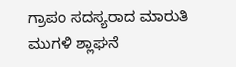ಗ್ರಾಪಂ ಸದಸ್ಯರಾದ ಮಾರುತಿ ಮುಗಳಿ ಶ್ಲಾಘನೆ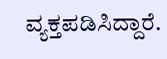ವ್ಯಕ್ತಪಡಿಸಿದ್ದಾರೆ.